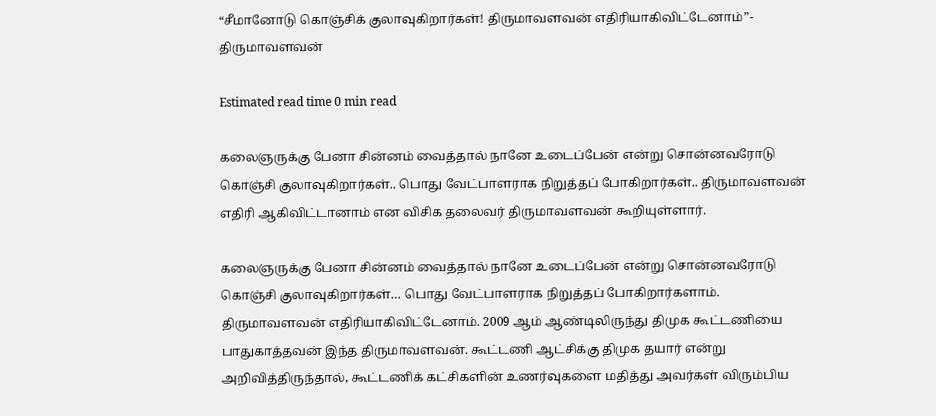“சீமானோடு கொஞ்சிக் குலாவுகிறார்கள்! திருமாவளவன் எதிரியாகிவிட்டேனாம்”- திருமாவளவன்

Estimated read time 0 min read

கலைஞருக்கு பேனா சின்னம் வைத்தால் நானே உடைப்பேன் என்று சொன்னவரோடு கொஞ்சி குலாவுகிறார்கள்.. பொது வேட்பாளராக நிறுத்தப் போகிறார்கள்.. திருமாவளவன் எதிரி ஆகிவிட்டானாம் என விசிக தலைவர் திருமாவளவன் கூறியுள்ளார்.

கலைஞருக்கு பேனா சின்னம் வைத்தால் நானே உடைப்பேன் என்று சொன்னவரோடு கொஞ்சி குலாவுகிறார்கள்… பொது வேட்பாளராக நிறுத்தப் போகிறார்களாம். திருமாவளவன் எதிரியாகிவிட்டேனாம். 2009 ஆம் ஆண்டிலிருந்து திமுக கூட்டணியை பாதுகாத்தவன் இந்த திருமாவளவன். கூட்டணி ஆட்சிக்கு திமுக தயார் என்று அறிவித்திருந்தால், கூட்டணிக் கட்சிகளின் உணர்வுகளை மதித்து அவர்கள் விரும்பிய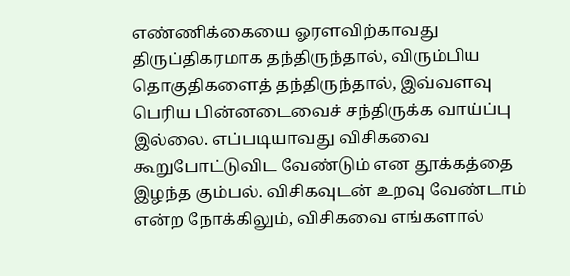எண்ணிக்கையை ஓரளவிற்காவது திருப்திகரமாக தந்திருந்தால், விரும்பிய தொகுதிகளைத் தந்திருந்தால், இவ்வளவு பெரிய பின்னடைவைச் சந்திருக்க வாய்ப்பு இல்லை. எப்படியாவது விசிகவை கூறுபோட்டுவிட வேண்டும் என தூக்கத்தை இழந்த கும்பல். விசிகவுடன் உறவு வேண்டாம் என்ற நோக்கிலும், விசிகவை எங்களால்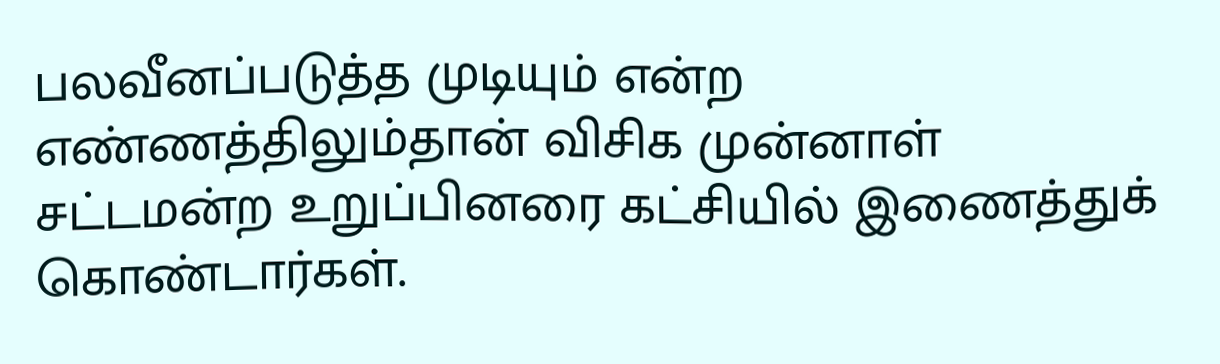பலவீனப்படுத்த முடியும் என்ற எண்ணத்திலும்தான் விசிக முன்னாள் சட்டமன்ற உறுப்பினரை கட்சியில் இணைத்துக் கொண்டார்கள்.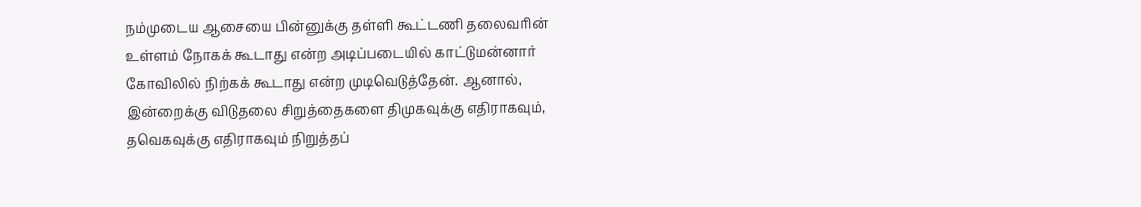நம்முடைய ஆசையை பின்னுக்கு தள்ளி கூட்டணி தலைவரின் உள்ளம் நோகக் கூடாது என்ற அடிப்படையில் காட்டுமன்னார் கோவிலில் நிற்கக் கூடாது என்ற முடிவெடுத்தேன். ஆனால், இன்றைக்கு விடுதலை சிறுத்தைகளை திமுகவுக்கு எதிராகவும், தவெகவுக்கு எதிராகவும் நிறுத்தப்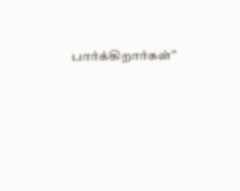பார்க்கிறார்கள்”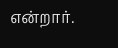என்றார்.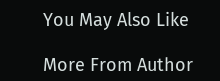You May Also Like

More From Author